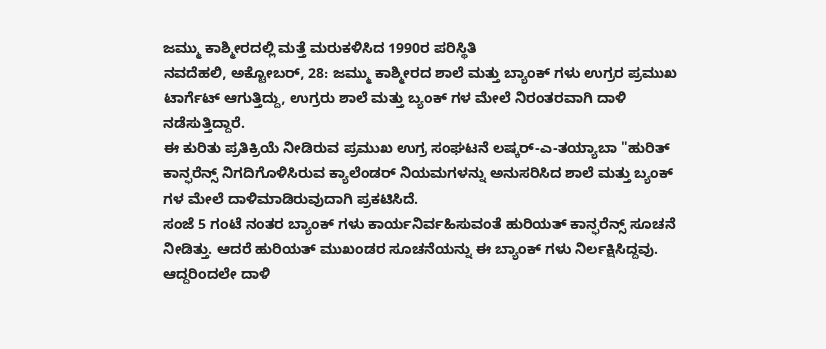ಜಮ್ಮು ಕಾಶ್ಮೀರದಲ್ಲಿ ಮತ್ತೆ ಮರುಕಳಿಸಿದ 1990ರ ಪರಿಸ್ಥಿತಿ
ನವದೆಹಲಿ, ಅಕ್ಟೋಬರ್, 28: ಜಮ್ಮು ಕಾಶ್ಮೀರದ ಶಾಲೆ ಮತ್ತು ಬ್ಯಾಂಕ್ ಗಳು ಉಗ್ರರ ಪ್ರಮುಖ ಟಾರ್ಗೆಟ್ ಆಗುತ್ತಿದ್ದು, ಉಗ್ರರು ಶಾಲೆ ಮತ್ತು ಬ್ಯಂಕ್ ಗಳ ಮೇಲೆ ನಿರಂತರವಾಗಿ ದಾಳಿ ನಡೆಸುತ್ತಿದ್ದಾರೆ.
ಈ ಕುರಿತು ಪ್ರತಿಕ್ರಿಯೆ ನೀಡಿರುವ ಪ್ರಮುಖ ಉಗ್ರ ಸಂಘಟನೆ ಲಷ್ಕರ್-ಎ-ತಯ್ಯಾಬಾ "ಹುರಿತ್ ಕಾನ್ಫರೆನ್ಸ್ ನಿಗದಿಗೊಳಿಸಿರುವ ಕ್ಯಾಲೆಂಡರ್ ನಿಯಮಗಳನ್ನು ಅನುಸರಿಸಿದ ಶಾಲೆ ಮತ್ತು ಬ್ಯಂಕ್ ಗಳ ಮೇಲೆ ದಾಳಿಮಾಡಿರುವುದಾಗಿ ಪ್ರಕಟಿಸಿದೆ.
ಸಂಜೆ 5 ಗಂಟೆ ನಂತರ ಬ್ಯಾಂಕ್ ಗಳು ಕಾರ್ಯನಿರ್ವಹಿಸುವಂತೆ ಹುರಿಯತ್ ಕಾನ್ಫರೆನ್ಸ್ ಸೂಚನೆ ನೀಡಿತ್ತು. ಆದರೆ ಹುರಿಯತ್ ಮುಖಂಡರ ಸೂಚನೆಯನ್ನು ಈ ಬ್ಯಾಂಕ್ ಗಳು ನಿರ್ಲಕ್ಷಿಸಿದ್ದವು. ಆದ್ದರಿಂದಲೇ ದಾಳಿ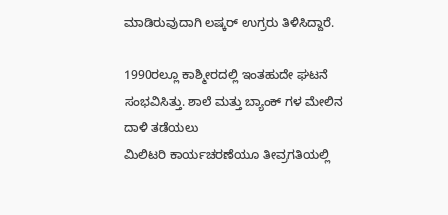ಮಾಡಿರುವುದಾಗಿ ಲಷ್ಕರ್ ಉಗ್ರರು ತಿಳಿಸಿದ್ದಾರೆ.

1990ರಲ್ಲೂ ಕಾಶ್ಮೀರದಲ್ಲಿ ಇಂತಹುದೇ ಘಟನೆ ಸಂಭವಿಸಿತ್ತು. ಶಾಲೆ ಮತ್ತು ಬ್ಯಾಂಕ್ ಗಳ ಮೇಲಿನ ದಾಳಿ ತಡೆಯಲು
ಮಿಲಿಟರಿ ಕಾರ್ಯಚರಣೆಯೂ ತೀವ್ರಗತಿಯಲ್ಲಿ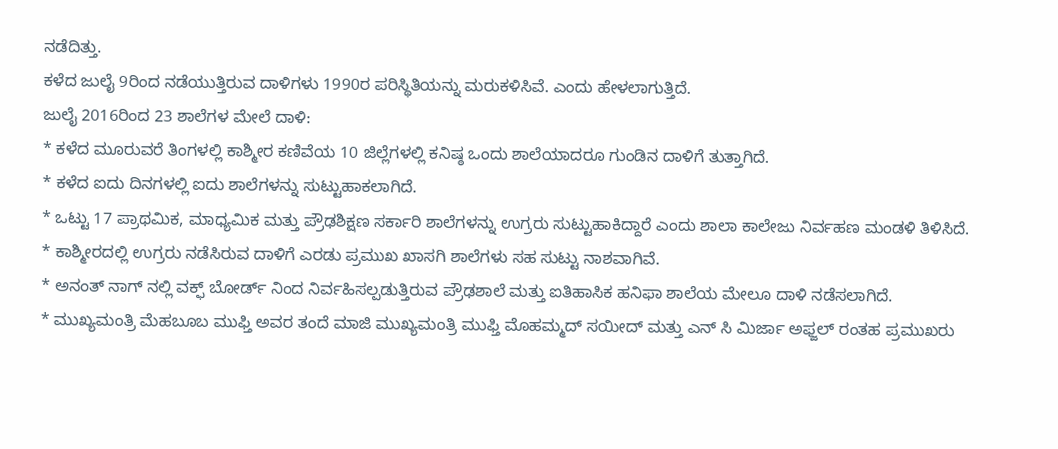ನಡೆದಿತ್ತು.
ಕಳೆದ ಜುಲೈ 9ರಿಂದ ನಡೆಯುತ್ತಿರುವ ದಾಳಿಗಳು 1990ರ ಪರಿಸ್ಥಿತಿಯನ್ನು ಮರುಕಳಿಸಿವೆ. ಎಂದು ಹೇಳಲಾಗುತ್ತಿದೆ.
ಜುಲೈ 2016ರಿಂದ 23 ಶಾಲೆಗಳ ಮೇಲೆ ದಾಳಿ:
* ಕಳೆದ ಮೂರುವರೆ ತಿಂಗಳಲ್ಲಿ ಕಾಶ್ಮೀರ ಕಣಿವೆಯ 10 ಜಿಲ್ಲೆಗಳಲ್ಲಿ ಕನಿಷ್ಠ ಒಂದು ಶಾಲೆಯಾದರೂ ಗುಂಡಿನ ದಾಳಿಗೆ ತುತ್ತಾಗಿದೆ.
* ಕಳೆದ ಐದು ದಿನಗಳಲ್ಲಿ ಐದು ಶಾಲೆಗಳನ್ನು ಸುಟ್ಟುಹಾಕಲಾಗಿದೆ.
* ಒಟ್ಟು 17 ಪ್ರಾಥಮಿಕ, ಮಾಧ್ಯಮಿಕ ಮತ್ತು ಪ್ರೌಢಶಿಕ್ಷಣ ಸರ್ಕಾರಿ ಶಾಲೆಗಳನ್ನು ಉಗ್ರರು ಸುಟ್ಟುಹಾಕಿದ್ದಾರೆ ಎಂದು ಶಾಲಾ ಕಾಲೇಜು ನಿರ್ವಹಣ ಮಂಡಳಿ ತಿಳಿಸಿದೆ.
* ಕಾಶ್ಮೀರದಲ್ಲಿ ಉಗ್ರರು ನಡೆಸಿರುವ ದಾಳಿಗೆ ಎರಡು ಪ್ರಮುಖ ಖಾಸಗಿ ಶಾಲೆಗಳು ಸಹ ಸುಟ್ಟು ನಾಶವಾಗಿವೆ.
* ಅನಂತ್ ನಾಗ್ ನಲ್ಲಿ ವಕ್ಫ್ ಬೋರ್ಡ್ ನಿಂದ ನಿರ್ವಹಿಸಲ್ಪಡುತ್ತಿರುವ ಪ್ರೌಢಶಾಲೆ ಮತ್ತು ಐತಿಹಾಸಿಕ ಹನಿಫಾ ಶಾಲೆಯ ಮೇಲೂ ದಾಳಿ ನಡೆಸಲಾಗಿದೆ.
* ಮುಖ್ಯಮಂತ್ರಿ ಮೆಹಬೂಬ ಮುಫ್ತಿ ಅವರ ತಂದೆ ಮಾಜಿ ಮುಖ್ಯಮಂತ್ರಿ ಮುಫ್ತಿ ಮೊಹಮ್ಮದ್ ಸಯೀದ್ ಮತ್ತು ಎನ್ ಸಿ ಮಿರ್ಜಾ ಅಫ್ಜಲ್ ರಂತಹ ಪ್ರಮುಖರು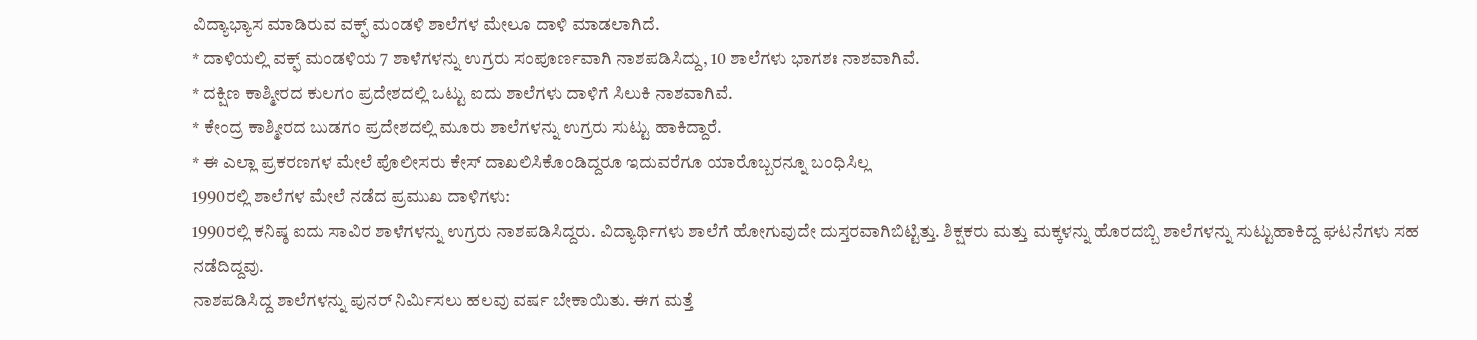ವಿದ್ಯಾಭ್ಯಾಸ ಮಾಡಿರುವ ವಕ್ಫ್ ಮಂಡಳಿ ಶಾಲೆಗಳ ಮೇಲೂ ದಾಳಿ ಮಾಡಲಾಗಿದೆ.
* ದಾಳಿಯಲ್ಲಿ ವಕ್ಫ್ ಮಂಡಳಿಯ 7 ಶಾಳೆಗಳನ್ನು ಉಗ್ರರು ಸಂಪೂರ್ಣವಾಗಿ ನಾಶಪಡಿಸಿದ್ದು, 10 ಶಾಲೆಗಳು ಭಾಗಶಃ ನಾಶವಾಗಿವೆ.
* ದಕ್ಷಿಣ ಕಾಶ್ಮೀರದ ಕುಲಗಂ ಪ್ರದೇಶದಲ್ಲಿ ಒಟ್ಟು ಐದು ಶಾಲೆಗಳು ದಾಳಿಗೆ ಸಿಲುಕಿ ನಾಶವಾಗಿವೆ.
* ಕೇಂದ್ರ ಕಾಶ್ಮೀರದ ಬುಡಗಂ ಪ್ರದೇಶದಲ್ಲಿ ಮೂರು ಶಾಲೆಗಳನ್ನು ಉಗ್ರರು ಸುಟ್ಟು ಹಾಕಿದ್ದಾರೆ.
* ಈ ಎಲ್ಲಾ ಪ್ರಕರಣಗಳ ಮೇಲೆ ಪೊಲೀಸರು ಕೇಸ್ ದಾಖಲಿಸಿಕೊಂಡಿದ್ದರೂ ಇದುವರೆಗೂ ಯಾರೊಬ್ಬರನ್ನೂ ಬಂಧಿಸಿಲ್ಲ
1990ರಲ್ಲಿ ಶಾಲೆಗಳ ಮೇಲೆ ನಡೆದ ಪ್ರಮುಖ ದಾಳಿಗಳು:
1990ರಲ್ಲಿ ಕನಿಷ್ಠ ಐದು ಸಾವಿರ ಶಾಳೆಗಳನ್ನು ಉಗ್ರರು ನಾಶಪಡಿಸಿದ್ದರು. ವಿದ್ಯಾರ್ಥಿಗಳು ಶಾಲೆಗೆ ಹೋಗುವುದೇ ದುಸ್ತರವಾಗಿಬಿಟ್ಟಿತ್ತು. ಶಿಕ್ಷಕರು ಮತ್ತು ಮಕ್ಕಳನ್ನು ಹೊರದಬ್ಬಿ ಶಾಲೆಗಳನ್ನು ಸುಟ್ಟುಹಾಕಿದ್ದ ಘಟನೆಗಳು ಸಹ ನಡೆದಿದ್ದವು.
ನಾಶಪಡಿಸಿದ್ದ ಶಾಲೆಗಳನ್ನು ಪುನರ್ ನಿರ್ಮಿಸಲು ಹಲವು ವರ್ಷ ಬೇಕಾಯಿತು. ಈಗ ಮತ್ತೆ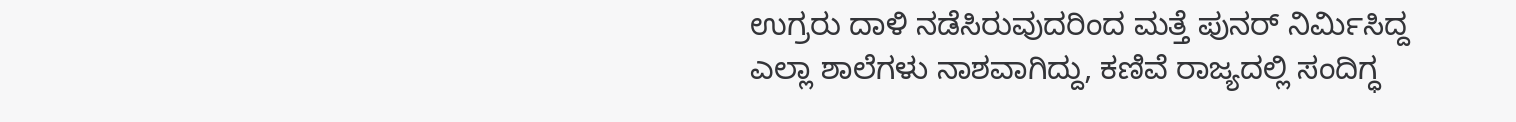ಉಗ್ರರು ದಾಳಿ ನಡೆಸಿರುವುದರಿಂದ ಮತ್ತೆ ಪುನರ್ ನಿರ್ಮಿಸಿದ್ದ ಎಲ್ಲಾ ಶಾಲೆಗಳು ನಾಶವಾಗಿದ್ದು, ಕಣಿವೆ ರಾಜ್ಯದಲ್ಲಿ ಸಂದಿಗ್ಧ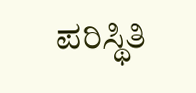ಪರಿಸ್ಥಿತಿ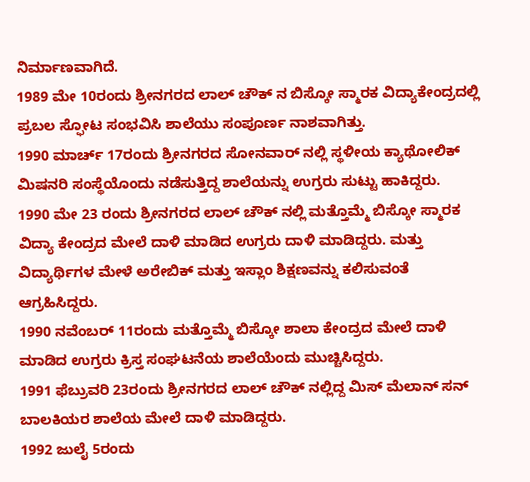ನಿರ್ಮಾಣವಾಗಿದೆ.
1989 ಮೇ 10ರಂದು ಶ್ರೀನಗರದ ಲಾಲ್ ಚೌಕ್ ನ ಬಿಸ್ಕೋ ಸ್ಮಾರಕ ವಿದ್ಯಾಕೇಂದ್ರದಲ್ಲಿ ಪ್ರಬಲ ಸ್ಫೋಟ ಸಂಭವಿಸಿ ಶಾಲೆಯು ಸಂಪೂರ್ಣ ನಾಶವಾಗಿತ್ತು.
1990 ಮಾರ್ಚ್ 17ರಂದು ಶ್ರೀನಗರದ ಸೋನವಾರ್ ನಲ್ಲಿ ಸ್ಥಳೀಯ ಕ್ಯಾಥೋಲಿಕ್ ಮಿಷನರಿ ಸಂಸ್ಥೆಯೊಂದು ನಡೆಸುತ್ತಿದ್ದ ಶಾಲೆಯನ್ನು ಉಗ್ರರು ಸುಟ್ಟು ಹಾಕಿದ್ದರು.
1990 ಮೇ 23 ರಂದು ಶ್ರೀನಗರದ ಲಾಲ್ ಚೌಕ್ ನಲ್ಲಿ ಮತ್ತೊಮ್ಮೆ ಬಿಸ್ಕೋ ಸ್ಮಾರಕ ವಿದ್ಯಾ ಕೇಂದ್ರದ ಮೇಲೆ ದಾಳಿ ಮಾಡಿದ ಉಗ್ರರು ದಾಳಿ ಮಾಡಿದ್ದರು. ಮತ್ತು ವಿದ್ಯಾರ್ಥಿಗಳ ಮೇಳೆ ಅರೇಬಿಕ್ ಮತ್ತು ಇಸ್ಲಾಂ ಶಿಕ್ಷಣವನ್ನು ಕಲಿಸುವಂತೆ ಆಗ್ರಹಿಸಿದ್ದರು.
1990 ನವೆಂಬರ್ 11ರಂದು ಮತ್ತೊಮ್ಮೆ ಬಿಸ್ಕೋ ಶಾಲಾ ಕೇಂದ್ರದ ಮೇಲೆ ದಾಳಿ ಮಾಡಿದ ಉಗ್ರರು ಕ್ರಿಸ್ತ ಸಂಘಟನೆಯ ಶಾಲೆಯೆಂದು ಮುಚ್ಚಿಸಿದ್ದರು.
1991 ಫೆಬ್ರುವರಿ 23ರಂದು ಶ್ರೀನಗರದ ಲಾಲ್ ಚೌಕ್ ನಲ್ಲಿದ್ದ ಮಿಸ್ ಮೆಲಾನ್ ಸನ್ ಬಾಲಕಿಯರ ಶಾಲೆಯ ಮೇಲೆ ದಾಳಿ ಮಾಡಿದ್ದರು.
1992 ಜುಲೈ 5ರಂದು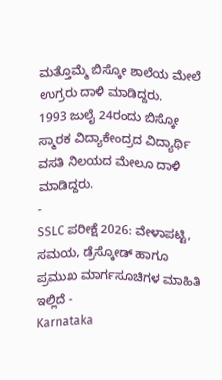ಮತ್ತೊಮ್ಮೆ ಬಿಸ್ಕೋ ಶಾಲೆಯ ಮೇಲೆ ಉಗ್ರರು ದಾಳಿ ಮಾಡಿದ್ದರು.
1993 ಜುಲೈ 24ರಂದು ಬಿಸ್ಕೋ ಸ್ಮಾರಕ ವಿದ್ಯಾಕೇಂದ್ರದ ವಿದ್ಯಾರ್ಥಿ ವಸತಿ ನಿಲಯದ ಮೇಲೂ ದಾಳಿ ಮಾಡಿದ್ದರು.
-
SSLC ಪರೀಕ್ಷೆ 2026: ವೇಳಾಪಟ್ಟಿ, ಸಮಯ, ಡ್ರೆಸ್ಕೋಡ್ ಹಾಗೂ ಪ್ರಮುಖ ಮಾರ್ಗಸೂಚಿಗಳ ಮಾಹಿತಿ ಇಲ್ಲಿದೆ -
Karnataka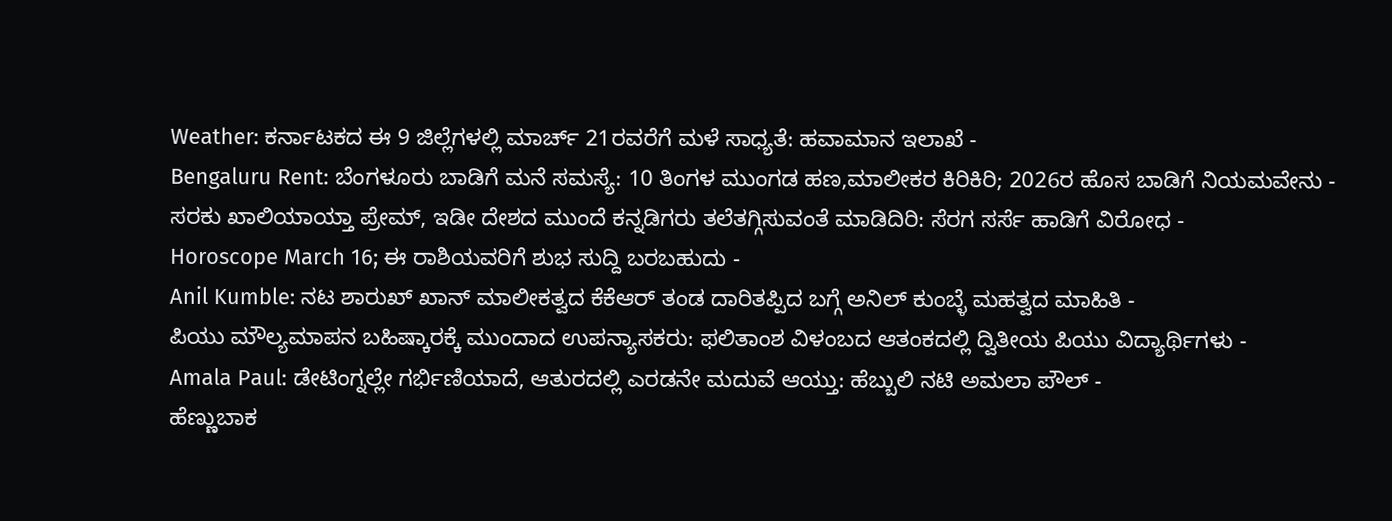Weather: ಕರ್ನಾಟಕದ ಈ 9 ಜಿಲ್ಲೆಗಳಲ್ಲಿ ಮಾರ್ಚ್ 21ರವರೆಗೆ ಮಳೆ ಸಾಧ್ಯತೆ: ಹವಾಮಾನ ಇಲಾಖೆ -
Bengaluru Rent: ಬೆಂಗಳೂರು ಬಾಡಿಗೆ ಮನೆ ಸಮಸ್ಯೆ: 10 ತಿಂಗಳ ಮುಂಗಡ ಹಣ,ಮಾಲೀಕರ ಕಿರಿಕಿರಿ; 2026ರ ಹೊಸ ಬಾಡಿಗೆ ನಿಯಮವೇನು -
ಸರಕು ಖಾಲಿಯಾಯ್ತಾ ಪ್ರೇಮ್, ಇಡೀ ದೇಶದ ಮುಂದೆ ಕನ್ನಡಿಗರು ತಲೆತಗ್ಗಿಸುವಂತೆ ಮಾಡಿದಿರಿ: ಸೆರಗ ಸರ್ಸೆ ಹಾಡಿಗೆ ವಿರೋಧ -
Horoscope March 16; ಈ ರಾಶಿಯವರಿಗೆ ಶುಭ ಸುದ್ದಿ ಬರಬಹುದು -
Anil Kumble: ನಟ ಶಾರುಖ್ ಖಾನ್ ಮಾಲೀಕತ್ವದ ಕೆಕೆಆರ್ ತಂಡ ದಾರಿತಪ್ಪಿದ ಬಗ್ಗೆ ಅನಿಲ್ ಕುಂಬ್ಳೆ ಮಹತ್ವದ ಮಾಹಿತಿ -
ಪಿಯು ಮೌಲ್ಯಮಾಪನ ಬಹಿಷ್ಕಾರಕ್ಕೆ ಮುಂದಾದ ಉಪನ್ಯಾಸಕರು: ಫಲಿತಾಂಶ ವಿಳಂಬದ ಆತಂಕದಲ್ಲಿ ದ್ವಿತೀಯ ಪಿಯು ವಿದ್ಯಾರ್ಥಿಗಳು -
Amala Paul: ಡೇಟಿಂಗ್ನಲ್ಲೇ ಗರ್ಭಿಣಿಯಾದೆ, ಆತುರದಲ್ಲಿ ಎರಡನೇ ಮದುವೆ ಆಯ್ತು: ಹೆಬ್ಬುಲಿ ನಟಿ ಅಮಲಾ ಪೌಲ್ -
ಹೆಣ್ಣುಬಾಕ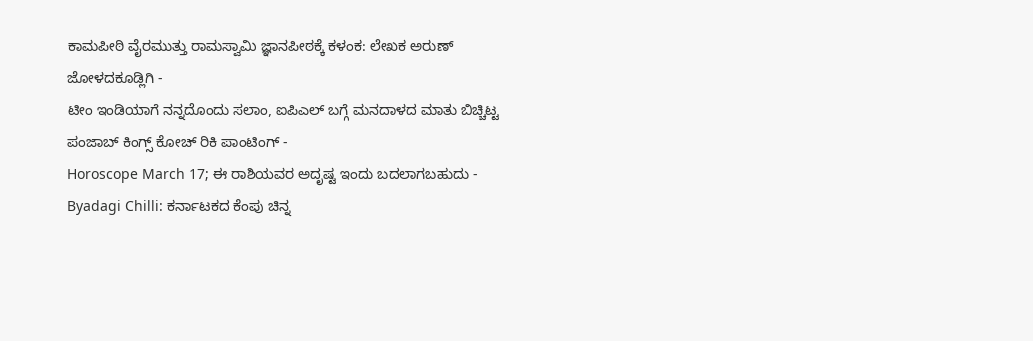ಕಾಮಪೀಠಿ ವೈರಮುತ್ತು ರಾಮಸ್ವಾಮಿ ಜ್ಞಾನಪೀಠಕ್ಕೆ ಕಳಂಕ: ಲೇಖಕ ಅರುಣ್ ಜೋಳದಕೂಡ್ಲಿಗಿ -
ಟೀಂ ಇಂಡಿಯಾಗೆ ನನ್ನದೊಂದು ಸಲಾಂ, ಐಪಿಎಲ್ ಬಗ್ಗೆ ಮನದಾಳದ ಮಾತು ಬಿಚ್ಚಿಟ್ಟ ಪಂಜಾಬ್ ಕಿಂಗ್ಸ್ ಕೋಚ್ ರಿಕಿ ಪಾಂಟಿಂಗ್ -
Horoscope March 17; ಈ ರಾಶಿಯವರ ಅದೃಷ್ಟ ಇಂದು ಬದಲಾಗಬಹುದು -
Byadagi Chilli: ಕರ್ನಾಟಕದ ಕೆಂಪು ಚಿನ್ನ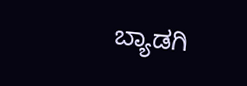ಬ್ಯಾಡಗಿ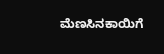ಮೆಣಸಿನಕಾಯಿಗೆ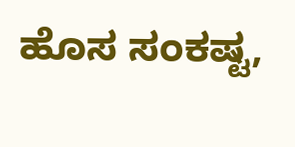ಹೊಸ ಸಂಕಷ್ಟ,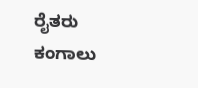ರೈತರು ಕಂಗಾಲು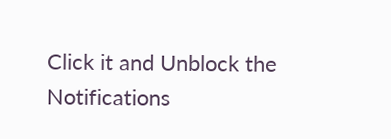Click it and Unblock the Notifications